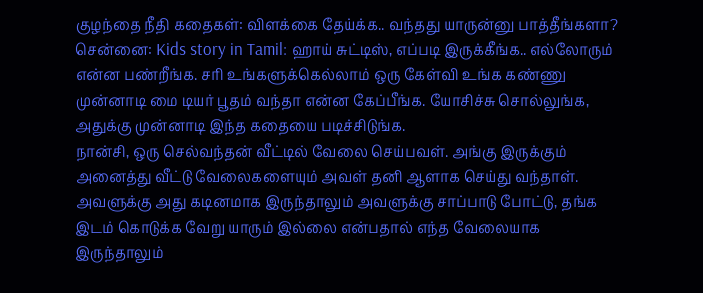குழந்தை நீதி கதைகள்: விளக்கை தேய்க்க.. வந்தது யாருன்னு பாத்தீங்களா?
சென்னை: Kids story in Tamil: ஹாய் சுட்டிஸ், எப்படி இருக்கீங்க.. எல்லோரும் என்ன பண்றீங்க. சரி உங்களுக்கெல்லாம் ஒரு கேள்வி உங்க கண்ணு முன்னாடி மை டியர் பூதம் வந்தா என்ன கேப்பீங்க. யோசிச்சு சொல்லுங்க, அதுக்கு முன்னாடி இந்த கதையை படிச்சிடுங்க.
நான்சி, ஒரு செல்வந்தன் வீட்டில் வேலை செய்பவள். அங்கு இருக்கும் அனைத்து வீட்டு வேலைகளையும் அவள் தனி ஆளாக செய்து வந்தாள். அவளுக்கு அது கடினமாக இருந்தாலும் அவளுக்கு சாப்பாடு போட்டு, தங்க இடம் கொடுக்க வேறு யாரும் இல்லை என்பதால் எந்த வேலையாக இருந்தாலும்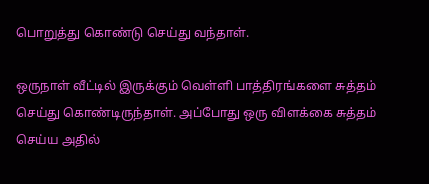பொறுத்து கொண்டு செய்து வந்தாள்.

ஒருநாள் வீட்டில் இருக்கும் வெள்ளி பாத்திரங்களை சுத்தம் செய்து கொண்டிருந்தாள். அப்போது ஒரு விளக்கை சுத்தம் செய்ய அதில்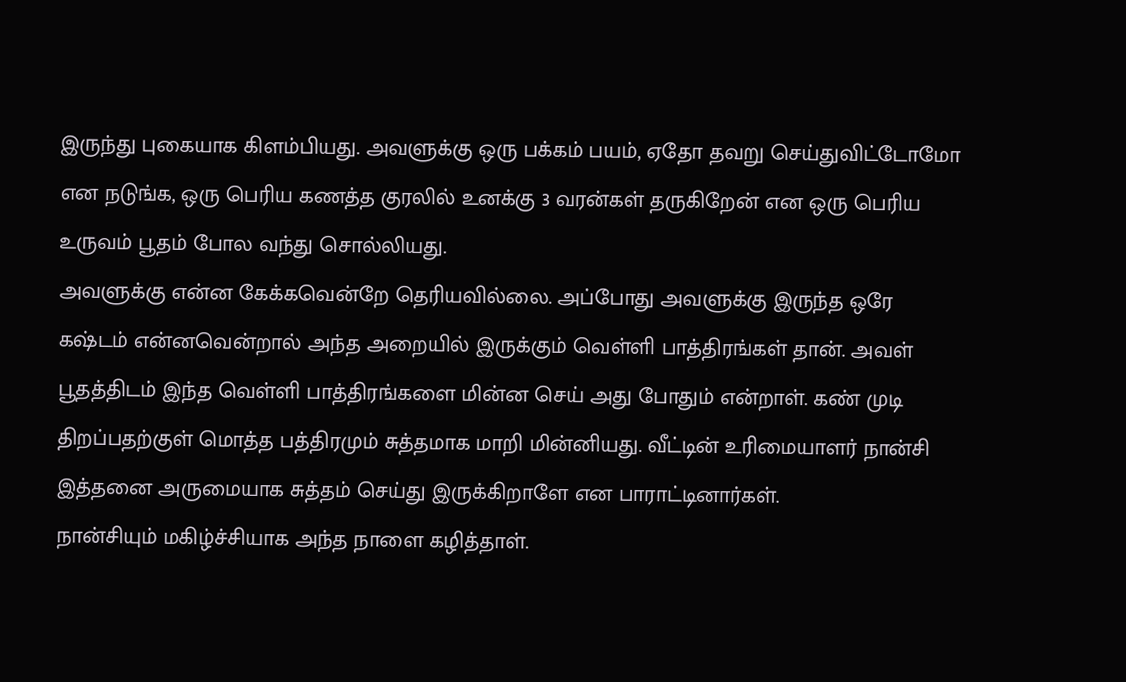இருந்து புகையாக கிளம்பியது. அவளுக்கு ஒரு பக்கம் பயம், ஏதோ தவறு செய்துவிட்டோமோ என நடுங்க, ஒரு பெரிய கணத்த குரலில் உனக்கு 3 வரன்கள் தருகிறேன் என ஒரு பெரிய உருவம் பூதம் போல வந்து சொல்லியது.
அவளுக்கு என்ன கேக்கவென்றே தெரியவில்லை. அப்போது அவளுக்கு இருந்த ஒரே கஷ்டம் என்னவென்றால் அந்த அறையில் இருக்கும் வெள்ளி பாத்திரங்கள் தான். அவள் பூதத்திடம் இந்த வெள்ளி பாத்திரங்களை மின்ன செய் அது போதும் என்றாள். கண் முடி திறப்பதற்குள் மொத்த பத்திரமும் சுத்தமாக மாறி மின்னியது. வீட்டின் உரிமையாளர் நான்சி இத்தனை அருமையாக சுத்தம் செய்து இருக்கிறாளே என பாராட்டினார்கள்.
நான்சியும் மகிழ்ச்சியாக அந்த நாளை கழித்தாள்.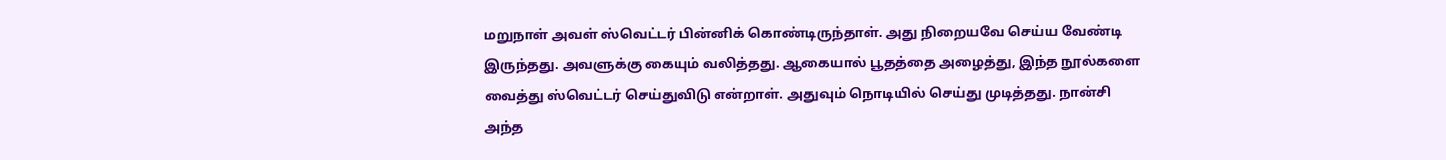மறுநாள் அவள் ஸ்வெட்டர் பின்னிக் கொண்டிருந்தாள். அது நிறையவே செய்ய வேண்டி இருந்தது. அவளுக்கு கையும் வலித்தது. ஆகையால் பூதத்தை அழைத்து, இந்த நூல்களை வைத்து ஸ்வெட்டர் செய்துவிடு என்றாள். அதுவும் நொடியில் செய்து முடித்தது. நான்சி அந்த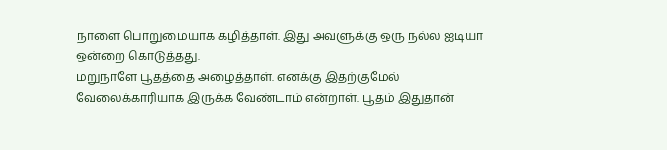நாளை பொறுமையாக கழித்தாள். இது அவளுக்கு ஒரு நல்ல ஐடியா ஒன்றை கொடுத்தது.
மறுநாளே பூதத்தை அழைத்தாள். எனக்கு இதற்குமேல் வேலைக்காரியாக இருக்க வேண்டாம் என்றாள். பூதம் இதுதான்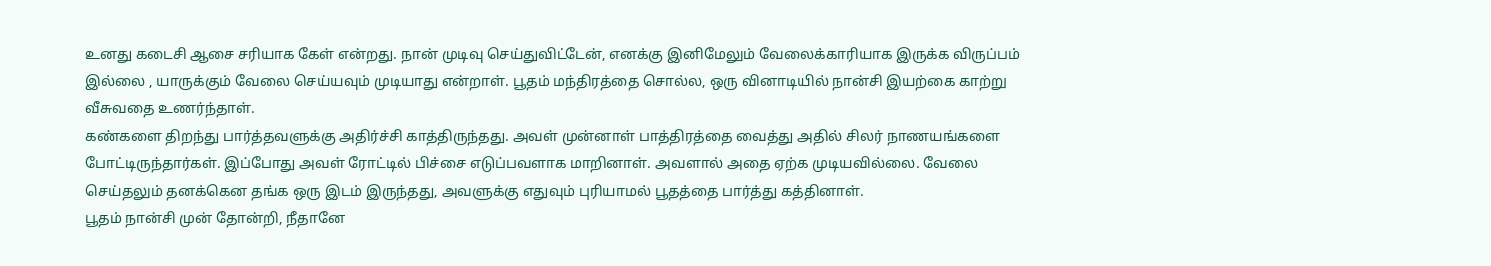உனது கடைசி ஆசை சரியாக கேள் என்றது. நான் முடிவு செய்துவிட்டேன், எனக்கு இனிமேலும் வேலைக்காரியாக இருக்க விருப்பம் இல்லை , யாருக்கும் வேலை செய்யவும் முடியாது என்றாள். பூதம் மந்திரத்தை சொல்ல, ஒரு வினாடியில் நான்சி இயற்கை காற்று வீசுவதை உணர்ந்தாள்.
கண்களை திறந்து பார்த்தவளுக்கு அதிர்ச்சி காத்திருந்தது. அவள் முன்னாள் பாத்திரத்தை வைத்து அதில் சிலர் நாணயங்களை போட்டிருந்தார்கள். இப்போது அவள் ரோட்டில் பிச்சை எடுப்பவளாக மாறினாள். அவளால் அதை ஏற்க முடியவில்லை. வேலை செய்தலும் தனக்கென தங்க ஒரு இடம் இருந்தது, அவளுக்கு எதுவும் புரியாமல் பூதத்தை பார்த்து கத்தினாள்.
பூதம் நான்சி முன் தோன்றி, நீதானே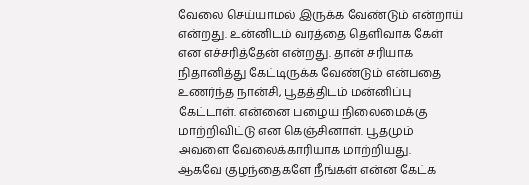வேலை செய்யாமல் இருக்க வேண்டும் என்றாய் என்றது. உன்னிடம் வரத்தை தெளிவாக கேள் என எச்சரித்தேன் என்றது. தான் சரியாக நிதானித்து கேட்டிருக்க வேண்டும் என்பதை உணர்ந்த நான்சி, பூதத்திடம் மன்னிப்பு கேட்டாள். என்னை பழைய நிலைமைக்கு மாற்றிவிட்டு என கெஞ்சினாள். பூதமும் அவளை வேலைக்காரியாக மாற்றியது.
ஆகவே குழந்தைகளே நீங்கள் என்ன கேட்க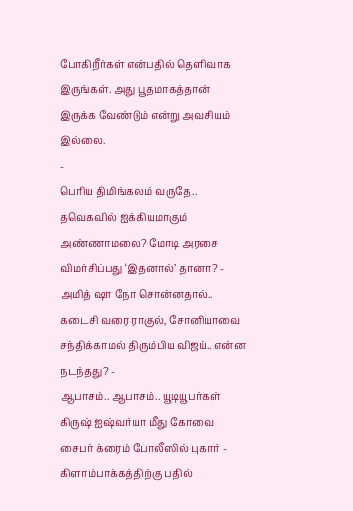போகிறீர்கள் என்பதில் தெளிவாக இருங்கள். அது பூதமாகத்தான் இருக்க வேண்டும் என்று அவசியம் இல்லை.
-
பெரிய திமிங்கலம் வருதே.. தவெகவில் ஐக்கியமாகும் அண்ணாமலை? மோடி அரசை விமர்சிப்பது ‘இதனால்’ தானா? -
அமித் ஷா நோ சொன்னதால்.. கடைசி வரை ராகுல், சோனியாவை சந்திக்காமல் திரும்பிய விஜய்.. என்ன நடந்தது? -
ஆபாசம்.. ஆபாசம்.. யூடியூபர்கள் கிருஷ் ஐஷ்வர்யா மீது கோவை சைபர் க்ரைம் போலீஸில் புகார் -
கிளாம்பாக்கத்திற்கு பதில்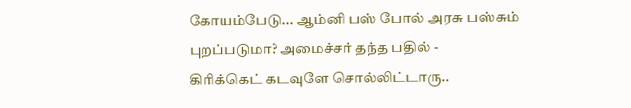கோயம்பேடு... ஆம்னி பஸ் போல் அரசு பஸ்சும் புறப்படுமா? அமைச்சர் தந்த பதில் -
கிரிக்கெட் கடவுளே சொல்லிட்டாரு..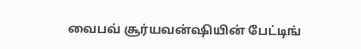வைபவ் சூர்யவன்ஷியின் பேட்டிங்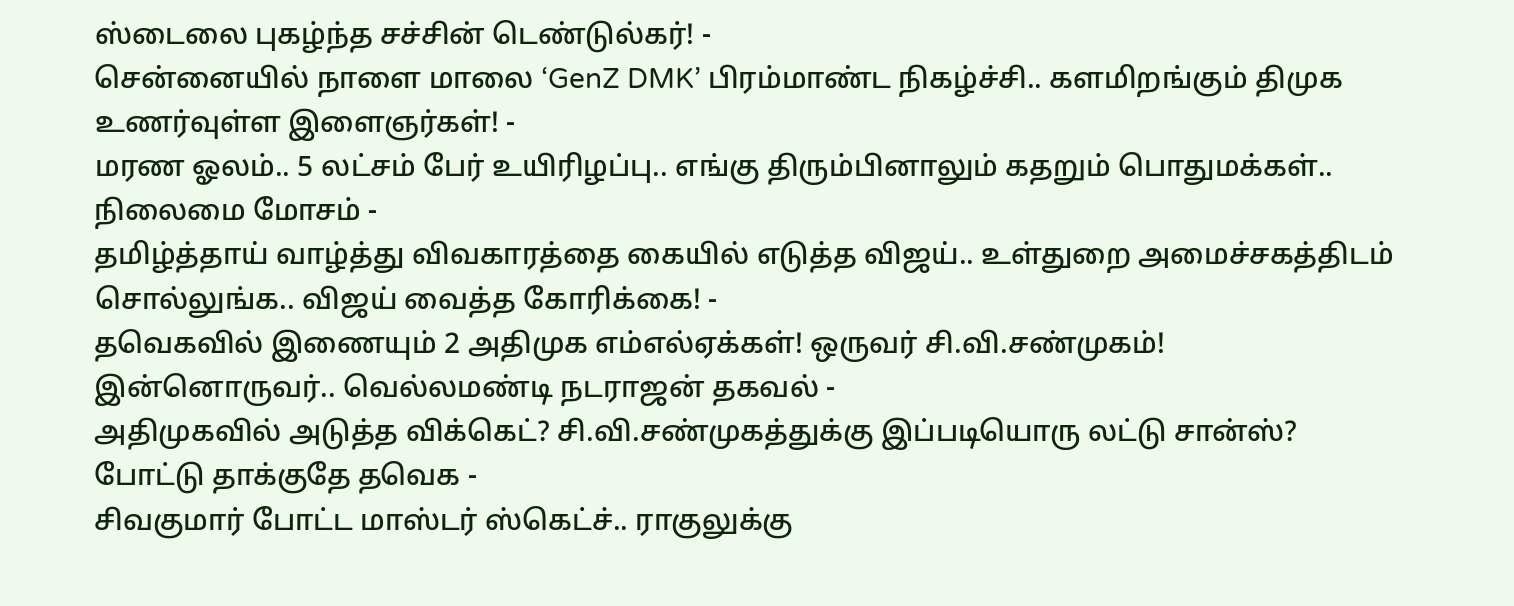ஸ்டைலை புகழ்ந்த சச்சின் டெண்டுல்கர்! -
சென்னையில் நாளை மாலை ‘GenZ DMK’ பிரம்மாண்ட நிகழ்ச்சி.. களமிறங்கும் திமுக உணர்வுள்ள இளைஞர்கள்! -
மரண ஓலம்.. 5 லட்சம் பேர் உயிரிழப்பு.. எங்கு திரும்பினாலும் கதறும் பொதுமக்கள்.. நிலைமை மோசம் -
தமிழ்த்தாய் வாழ்த்து விவகாரத்தை கையில் எடுத்த விஜய்.. உள்துறை அமைச்சகத்திடம் சொல்லுங்க.. விஜய் வைத்த கோரிக்கை! -
தவெகவில் இணையும் 2 அதிமுக எம்எல்ஏக்கள்! ஒருவர் சி.வி.சண்முகம்! இன்னொருவர்.. வெல்லமண்டி நடராஜன் தகவல் -
அதிமுகவில் அடுத்த விக்கெட்? சி.வி.சண்முகத்துக்கு இப்படியொரு லட்டு சான்ஸ்? போட்டு தாக்குதே தவெக -
சிவகுமார் போட்ட மாஸ்டர் ஸ்கெட்ச்.. ராகுலுக்கு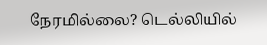நேரமில்லை? டெல்லியில்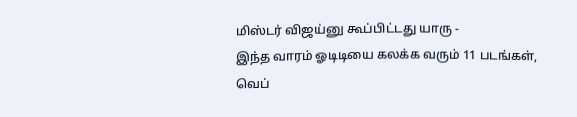மிஸ்டர் விஜய்னு கூப்பிட்டது யாரு -
இந்த வாரம் ஓடிடியை கலக்க வரும் 11 படங்கள், வெப்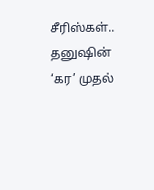சீரிஸ்கள்.. தனுஷின் ‘கர’ முதல்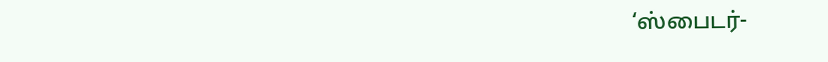‘ஸ்பைடர்-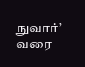நுவார்’ வரை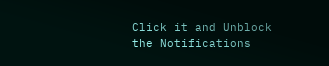Click it and Unblock the Notifications